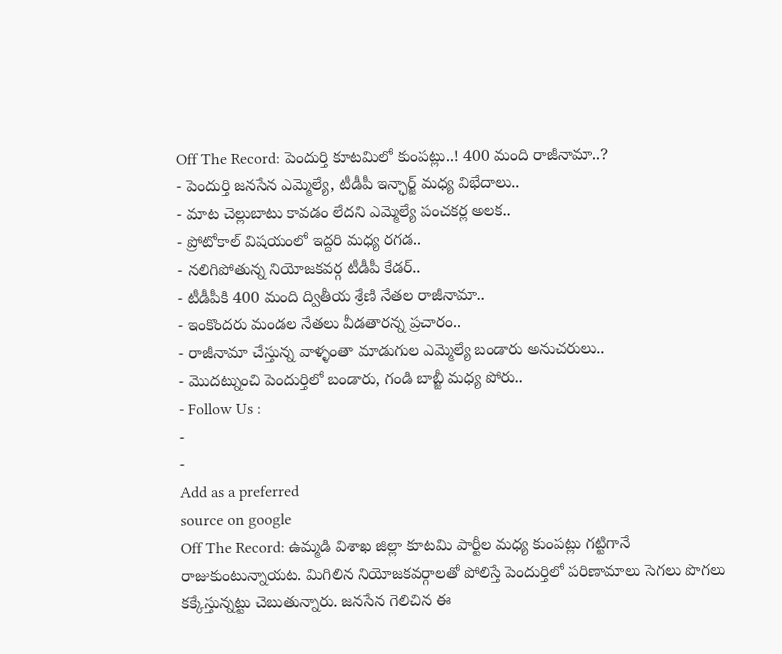Off The Record: పెందుర్తి కూటమిలో కుంపట్లు..! 400 మంది రాజీనామా..?
- పెందుర్తి జనసేన ఎమ్మెల్యే, టీడీపీ ఇన్ఛార్జ్ మధ్య విభేదాలు..
- మాట చెల్లుబాటు కావడం లేదని ఎమ్మెల్యే పంచకర్ల అలక..
- ప్రోటోకాల్ విషయంలో ఇద్దరి మధ్య రగడ..
- నలిగిపోతున్న నియోజకవర్గ టీడీపీ కేడర్..
- టీడీపీకి 400 మంది ద్వితీయ శ్రేణి నేతల రాజీనామా..
- ఇంకొందరు మండల నేతలు వీడతారన్న ప్రచారం..
- రాజీనామా చేస్తున్న వాళ్ళంతా మాడుగుల ఎమ్మెల్యే బండారు అనుచరులు..
- మొదట్నుంచి పెందుర్తిలో బండారు, గండి బాబ్జీ మధ్య పోరు..
- Follow Us :
-
-
Add as a preferred
source on google
Off The Record: ఉమ్మడి విశాఖ జిల్లా కూటమి పార్టీల మధ్య కుంపట్లు గట్టిగానే రాజుకుంటున్నాయట. మిగిలిన నియోజకవర్గాలతో పోలిస్తే పెందుర్తిలో పరిణామాలు సెగలు పొగలు కక్కేస్తున్నట్టు చెబుతున్నారు. జనసేన గెలిచిన ఈ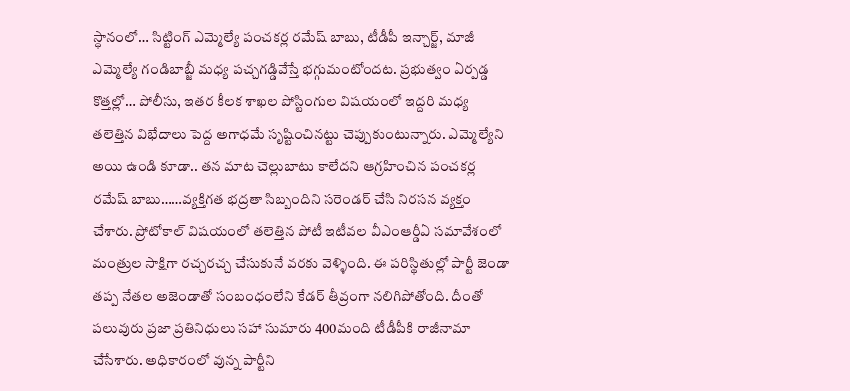స్ధానంలో… సిట్టింగ్ ఎమ్మెల్యే పంచకర్ల రమేష్ బాబు, టీడీపీ ఇన్చార్జ్, మాజీ ఎమ్మెల్యే గండిబాబ్జీ మధ్య పచ్చగడ్డివేస్తే భగ్గుమంటోందట. ప్రభుత్వం ఏర్పడ్డ కొత్తల్లో… పోలీసు, ఇతర కీలక శాఖల పోస్టింగుల విషయంలో ఇద్దరి మధ్య తలెత్తిన విభేదాలు పెద్ద అగాధమే సృష్టించినట్టు చెప్పుకుంటున్నారు. ఎమ్మెల్యేని అయి ఉండి కూడా.. తన మాట చెల్లుబాటు కాలేదని ఆగ్రహించిన పంచకర్ల రమేష్ బాబు……వ్యక్తిగత భద్రతా సిబ్బందిని సరెండర్ చేసి నిరసన వ్యక్తం చేశారు. ప్రోటోకాల్ విషయంలో తలెత్తిన పోటీ ఇటీవల వీఎంఆర్డీఏ సమావేశంలో మంత్రుల సాక్షిగా రచ్చరచ్చ చేసుకునే వరకు వెళ్ళింది. ఈ పరిస్థితుల్లో పార్టీ జెండా తప్ప నేతల అజెండాతో సంబంధంలేని కేడర్ తీవ్రంగా నలిగిపోతోంది. దీంతో పలువురు ప్రజా ప్రతినిధులు సహా సుమారు 400మంది టీడీపీకి రాజీనామా చేసేశారు. అధికారంలో వున్న పార్టీని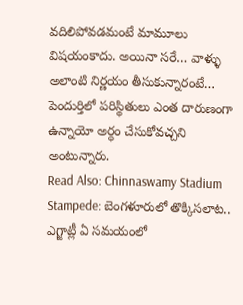వదిలిపోవడమంటే మామూలు విషయంకాదు. అయినా సరే… వాళ్ళు అలాంటి నిర్ణయం తీసుకున్నారంటే… పెందుర్తిలో పరిస్థితులు ఎంత దారుణంగా ఉన్నాయో అర్ధం చేసుకోవచ్చని అంటున్నారు.
Read Also: Chinnaswamy Stadium Stampede: బెంగళూరులో తొక్కిసలాట.. ఎగ్జాట్లీ ఏ సమయంలో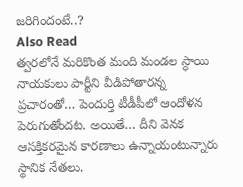జరిగిందంటే..?
Also Read
త్వరలోనే మరికొంత మంది మండల స్ధాయి నాయకులు పార్టీని వీడిపోతారన్న ప్రచారంతో… పెందుర్తి టీడీపీలో ఆందోళన పెరుగుతోందట. అయితే… దీని వెనక ఆసక్తికరమైన కారణాలు ఉన్నాయంటున్నారు స్థానిక నేతలు.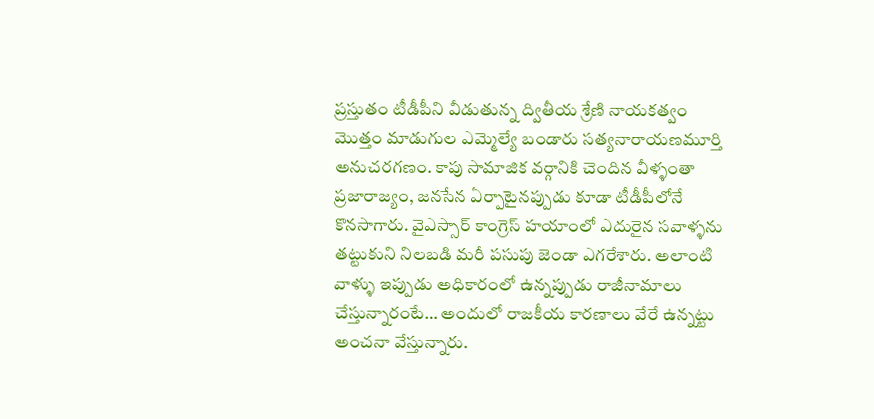ప్రస్తుతం టీడీపీని వీడుతున్న ద్వితీయ శ్రేణి నాయకత్వం మొత్తం మాడుగుల ఎమ్మెల్యే బండారు సత్యనారాయణమూర్తి అనుచరగణం. కాపు సామాజిక వర్గానికి చెందిన వీళ్ళంతా ప్రజారాజ్యం, జనసేన ఏర్పాటైనప్పుడు కూడా టీడీపీలోనే కొనసాగారు. వైఎస్సార్ కాంగ్రెస్ హయాంలో ఎదురైన సవాళ్ళను తట్టుకుని నిలబడి మరీ పసుపు జెండా ఎగరేశారు. అలాంటి వాళ్ళు ఇప్పుడు అధికారంలో ఉన్నప్పుడు రాజీనామాలు చేస్తున్నారంటే… అందులో రాజకీయ కారణాలు వేరే ఉన్నట్టు అంచనా వేస్తున్నారు.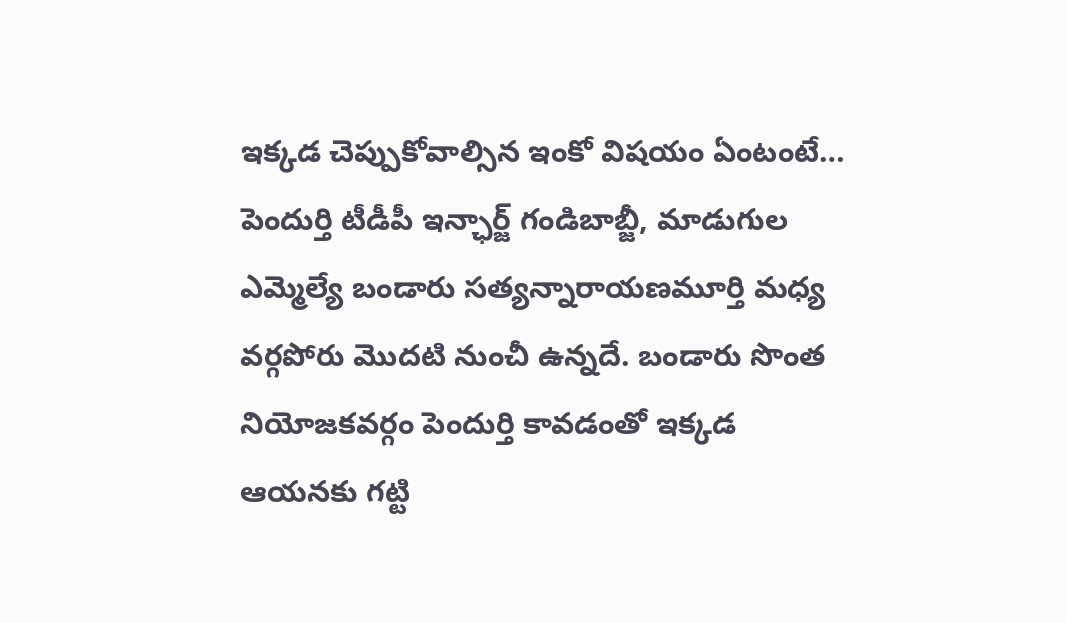ఇక్కడ చెప్పుకోవాల్సిన ఇంకో విషయం ఏంటంటే… పెందుర్తి టీడీపీ ఇన్ఛార్జ్ గండిబాబ్జీ, మాడుగుల ఎమ్మెల్యే బండారు సత్యన్నారాయణమూర్తి మధ్య వర్గపోరు మొదటి నుంచీ ఉన్నదే. బండారు సొంత నియోజకవర్గం పెందుర్తి కావడంతో ఇక్కడ ఆయనకు గట్టి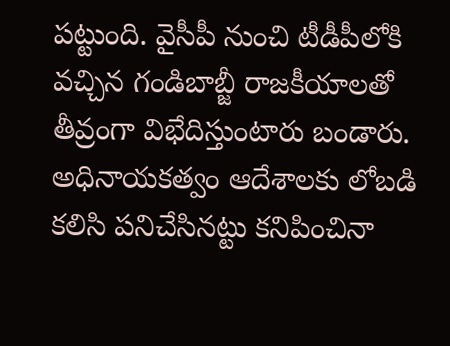పట్టుంది. వైసీపీ నుంచి టీడీపీలోకి వచ్చిన గండిబాబ్జీ రాజకీయాలతో తీవ్రంగా విభేదిస్తుంటారు బండారు. అధినాయకత్వం ఆదేశాలకు లోబడి కలిసి పనిచేసినట్టు కనిపించినా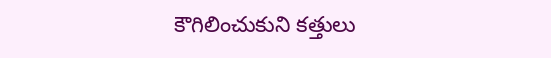కౌగిలించుకుని కత్తులు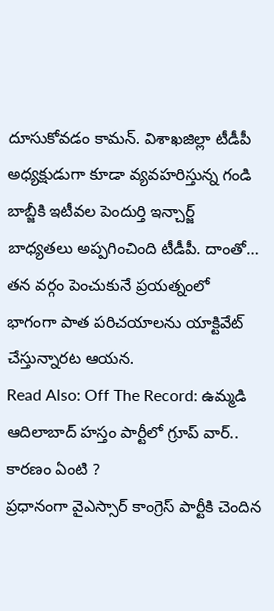దూసుకోవడం కామన్. విశాఖజిల్లా టీడీపీ అధ్యక్షుడుగా కూడా వ్యవహరిస్తున్న గండి బాబ్జీకి ఇటీవల పెందుర్తి ఇన్చార్జ్ బాధ్యతలు అప్పగించింది టీడీపీ. దాంతో… తన వర్గం పెంచుకునే ప్రయత్నంలో భాగంగా పాత పరిచయాలను యాక్టివేట్ చేస్తున్నారట ఆయన.
Read Also: Off The Record: ఉమ్మడి ఆదిలాబాద్ హస్తం పార్టీలో గ్రూప్ వార్.. కారణం ఏంటి ?
ప్రధానంగా వైఎస్సార్ కాంగ్రెస్ పార్టీకి చెందిన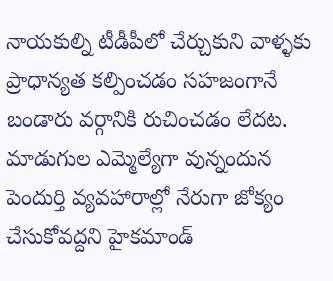నాయకుల్ని టీడీపీలో చేర్చుకుని వాళ్ళకు ప్రాధాన్యత కల్పించడం సహజంగానే బండారు వర్గానికి రుచించడం లేదట. మాడుగుల ఎమ్మెల్యేగా వున్నందున పెందుర్తి వ్యవహారాల్లో నేరుగా జోక్యం చేసుకోవద్దని హైకమాండ్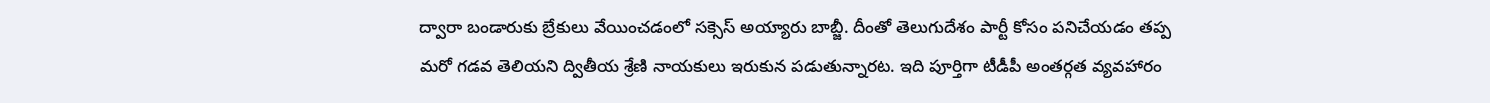ద్వారా బండారుకు బ్రేకులు వేయించడంలో సక్సెస్ అయ్యారు బాబ్జీ. దీంతో తెలుగుదేశం పార్టీ కోసం పనిచేయడం తప్ప మరో గడవ తెలియని ద్వితీయ శ్రేణి నాయకులు ఇరుకున పడుతున్నారట. ఇది పూర్తిగా టీడీపీ అంతర్గత వ్యవహారం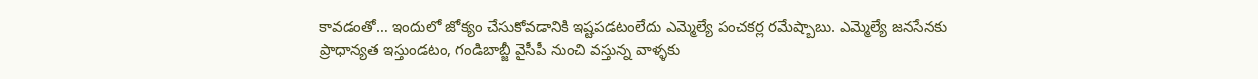కావడంతో… ఇందులో జోక్యం చేసుకోవడానికి ఇష్టపడటంలేదు ఎమ్మెల్యే పంచకర్ల రమేష్బాబు. ఎమ్మెల్యే జనసేనకు ప్రాధాన్యత ఇస్తుండటం, గండిబాబ్జీ వైసీపీ నుంచి వస్తున్న వాళ్ళకు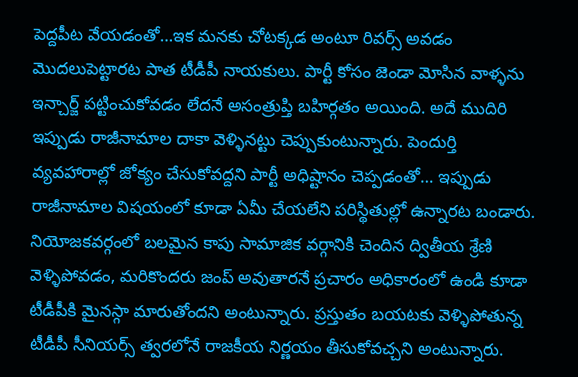పెద్దపీట వేయడంతో…ఇక మనకు చోటక్కడ అంటూ రివర్స్ అవడం మొదలుపెట్టారట పాత టీడీపీ నాయకులు. పార్టీ కోసం జెండా మోసిన వాళ్ళను ఇన్చార్జ్ పట్టించుకోవడం లేదనే అసంత్రుప్తి బహిర్గతం అయింది. అదే ముదిరి ఇప్పుడు రాజీనామాల దాకా వెళ్ళినట్టు చెప్పుకుంటున్నారు. పెందుర్తి వ్యవహారాల్లో జోక్యం చేసుకోవద్దని పార్టీ అధిష్టానం చెప్పడంతో… ఇప్పుడు రాజీనామాల విషయంలో కూడా ఏమీ చేయలేని పరిస్థితుల్లో ఉన్నారట బండారు. నియోజకవర్గంలో బలమైన కాపు సామాజిక వర్గానికి చెందిన ద్వితీయ శ్రేణి వెళ్ళిపోవడం, మరికొందరు జంప్ అవుతారనే ప్రచారం అధికారంలో ఉండి కూడా టీడీపీకి మైనస్గా మారుతోందని అంటున్నారు. ప్రస్తుతం బయటకు వెళ్ళిపోతున్న టీడీపీ సీనియర్స్ త్వరలోనే రాజకీయ నిర్ణయం తీసుకోవచ్చని అంటున్నారు.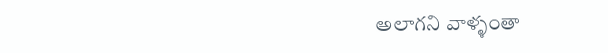అలాగని వాళ్ళంతా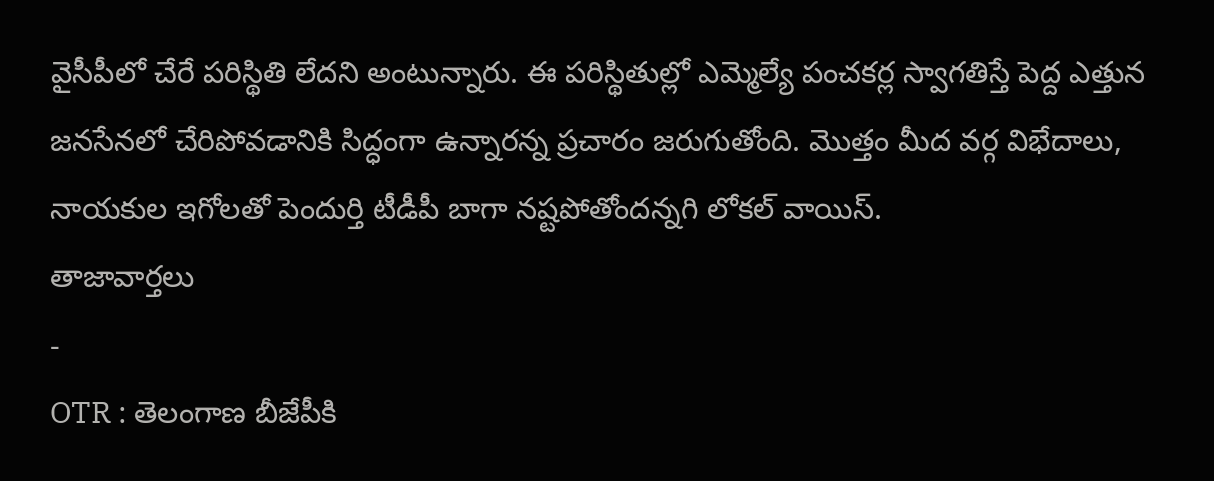వైసీపీలో చేరే పరిస్థితి లేదని అంటున్నారు. ఈ పరిస్థితుల్లో ఎమ్మెల్యే పంచకర్ల స్వాగతిస్తే పెద్ద ఎత్తున జనసేనలో చేరిపోవడానికి సిద్ధంగా ఉన్నారన్న ప్రచారం జరుగుతోంది. మొత్తం మీద వర్గ విభేదాలు, నాయకుల ఇగోలతో పెందుర్తి టీడీపీ బాగా నష్టపోతోందన్నగి లోకల్ వాయిస్.
తాజావార్తలు
-
OTR : తెలంగాణ బీజేపీకి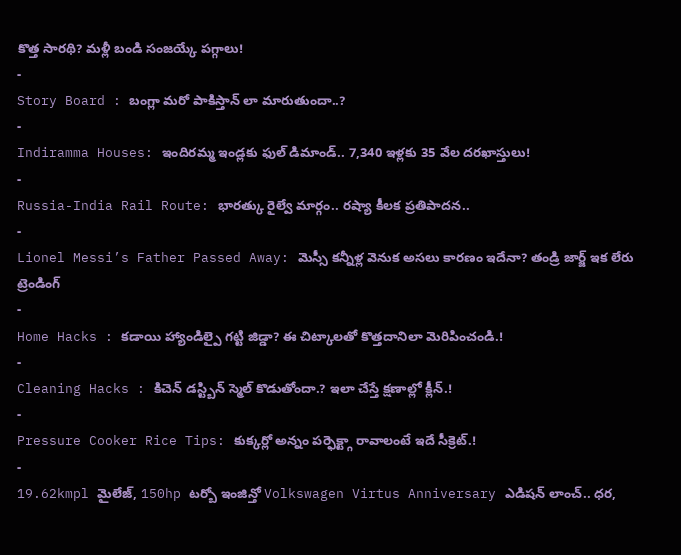కొత్త సారథి? మళ్లీ బండి సంజయ్కే పగ్గాలు!
-
Story Board : బంగ్లా మరో పాకిస్తాన్ లా మారుతుందా..?
-
Indiramma Houses: ఇందిరమ్మ ఇండ్లకు ఫుల్ డిమాండ్.. 7,340 ఇళ్లకు 35 వేల దరఖాస్తులు!
-
Russia-India Rail Route: భారత్కు రైల్వే మార్గం.. రష్యా కీలక ప్రతిపాదన..
-
Lionel Messi’s Father Passed Away: మెస్సీ కన్నీళ్ల వెనుక అసలు కారణం ఇదేనా? తండ్రి జార్జ్ ఇక లేరు
ట్రెండింగ్
-
Home Hacks : కడాయి హ్యాండిల్పై గట్టి జిడ్డా? ఈ చిట్కాలతో కొత్తదానిలా మెరిపించండి.!
-
Cleaning Hacks : కిచెన్ డస్ట్బిన్ స్మెల్ కొడుతోందా.? ఇలా చేస్తే క్షణాల్లో క్లీన్.!
-
Pressure Cooker Rice Tips: కుక్కర్లో అన్నం పర్ఫెక్ట్గా రావాలంటే ఇదే సీక్రెట్.!
-
19.62kmpl మైలేజ్, 150hp టర్బో ఇంజిన్తో Volkswagen Virtus Anniversary ఎడిషన్ లాంచ్.. ధర,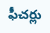ఫీచర్లు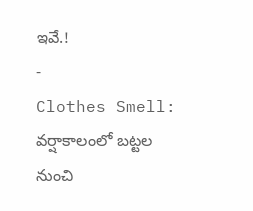ఇవే.!
-
Clothes Smell: వర్షాకాలంలో బట్టల నుంచి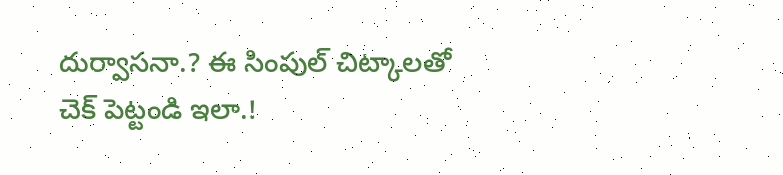దుర్వాసనా.? ఈ సింపుల్ చిట్కాలతో చెక్ పెట్టండి ఇలా.!